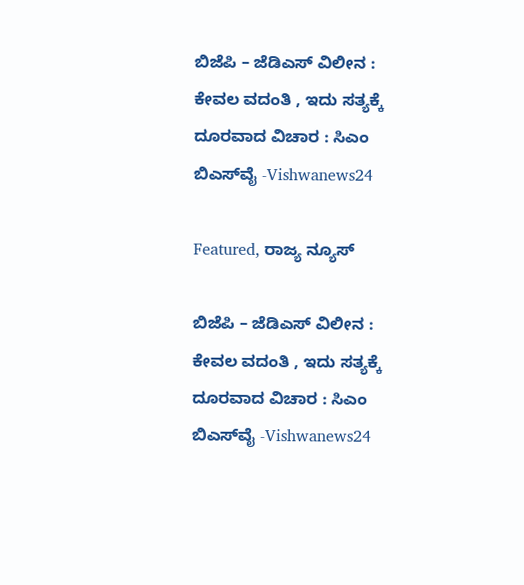ಬಿಜೆಪಿ – ಜೆಡಿಎಸ್ ವಿಲೀನ : ಕೇವಲ ವದಂತಿ , ಇದು ಸತ್ಯಕ್ಕೆ ದೂರವಾದ ವಿಚಾರ : ಸಿಎಂ ಬಿಎಸ್‌ವೈ -Vishwanews24

Featured, ರಾಜ್ಯ ನ್ಯೂಸ್

ಬಿಜೆಪಿ – ಜೆಡಿಎಸ್ ವಿಲೀನ : ಕೇವಲ ವದಂತಿ , ಇದು ಸತ್ಯಕ್ಕೆ ದೂರವಾದ ವಿಚಾರ : ಸಿಎಂ ಬಿಎಸ್‌ವೈ -Vishwanews24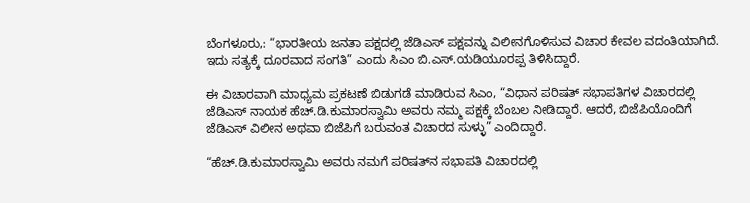ಬೆಂಗಳೂರು,: “ಭಾರತೀಯ ಜನತಾ ಪಕ್ಷದಲ್ಲಿ ಜೆಡಿಎಸ್‌ ಪಕ್ಷವನ್ನು ವಿಲೀನಗೊಳಿಸುವ ವಿಚಾರ ಕೇವಲ ವದಂತಿಯಾಗಿದೆ. ಇದು ಸತ್ಯಕ್ಕೆ ದೂರವಾದ ಸಂಗತಿ” ಎಂದು ಸಿಎಂ ಬಿ.ಎಸ್‌.ಯಡಿಯೂರಪ್ಪ ತಿಳಿಸಿದ್ದಾರೆ.

ಈ ವಿಚಾರವಾಗಿ ಮಾಧ್ಯಮ ಪ್ರಕಟಣೆ ಬಿಡುಗಡೆ ಮಾಡಿರುವ ಸಿಎಂ, “ವಿಧಾನ ಪರಿಷತ್‌‌‌ ಸಭಾಪತಿಗಳ ವಿಚಾರದಲ್ಲಿ ಜೆಡಿಎಸ್ ನಾಯಕ ಹೆಚ್‌‌.ಡಿ.ಕುಮಾರಸ್ವಾಮಿ ಅವರು ನಮ್ಮ ಪಕ್ಷಕ್ಕೆ ಬೆಂಬಲ ನೀಡಿದ್ದಾರೆ. ಆದರೆ, ಬಿಜೆಪಿಯೊಂದಿಗೆ ಜೆಡಿಎಸ್‌ ವಿಲೀನ ಅಥವಾ ಬಿಜೆಪಿಗೆ ಬರುವಂತ ವಿಚಾರದ ಸುಳ್ಳು” ಎಂದಿದ್ದಾರೆ.

“ಹೆಚ್‌.ಡಿ.ಕುಮಾರಸ್ವಾಮಿ ಅವರು ನಮಗೆ ಪರಿಷತ್‌‌ನ ಸಭಾಪತಿ ವಿಚಾರದಲ್ಲಿ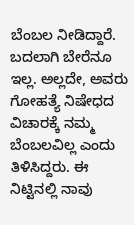ಬೆಂಬಲ ನೀಡಿದ್ದಾರೆ. ಬದಲಾಗಿ ಬೇರೆನೂ ಇಲ್ಲ. ಅಲ್ಲದೇ, ಅವರು ಗೋಹತ್ಯೆ ನಿಷೇಧದ ವಿಚಾರಕ್ಕೆ ನಮ್ಮ ಬೆಂಬಲವಿಲ್ಲ ಎಂದು ತಿಳಿಸಿದ್ದರು. ಈ ನಿಟ್ಟಿನಲ್ಲಿ ನಾವು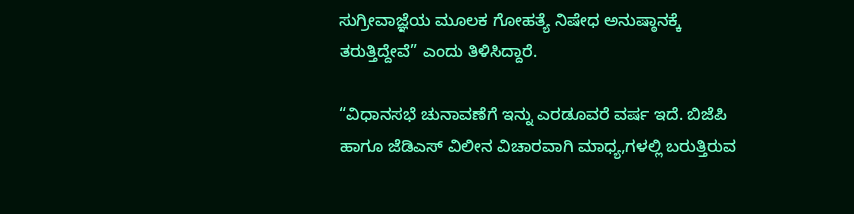ಸುಗ್ರೀವಾಜ್ಞೆಯ ಮೂಲಕ ಗೋಹತ್ಯೆ ನಿಷೇಧ ಅನುಷ್ಠಾನಕ್ಕೆ ತರುತ್ತಿದ್ದೇವೆ” ಎಂದು ತಿಳಿಸಿದ್ದಾರೆ.

“ವಿಧಾನಸಭೆ ಚುನಾವಣೆಗೆ ಇನ್ನು ಎರಡೂವರೆ ವರ್ಷ ಇದೆ. ಬಿಜೆಪಿ ಹಾಗೂ ಜೆಡಿಎಸ್‌ ವಿಲೀನ ವಿಚಾರವಾಗಿ ಮಾಧ್ಯ,ಗಳಲ್ಲಿ ಬರುತ್ತಿರುವ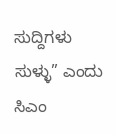ಸುದ್ದಿಗಳು ಸುಳ್ಳು” ಎಂದು ಸಿಎಂ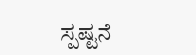ಸ್ಪಷ್ಟನೆ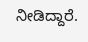ನೀಡಿದ್ದಾರೆ.